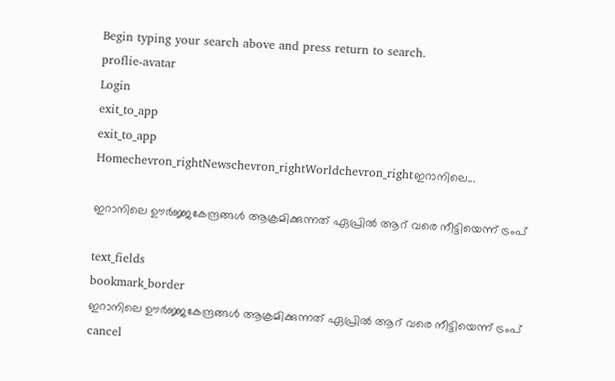Begin typing your search above and press return to search.
proflie-avatar
Login
exit_to_app
exit_to_app
Homechevron_rightNewschevron_rightWorldchevron_rightഇറാനിലെ...

ഇറാനിലെ ഊർജ്ജകേന്ദ്രങ്ങൾ ആക്രമിക്കുന്നത് ഏപ്രിൽ ആറ് വരെ നീട്ടിയെന്ന് ട്രംപ്

text_fields
bookmark_border
ഇറാനിലെ ഊർജ്ജകേന്ദ്രങ്ങൾ ആക്രമിക്കുന്നത് ഏപ്രിൽ ആറ് വരെ നീട്ടിയെന്ന് ട്രംപ്
cancel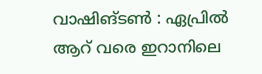വാഷിങ്‌ടൺ : ഏപ്രിൽ ആറ് വരെ ഇറാനിലെ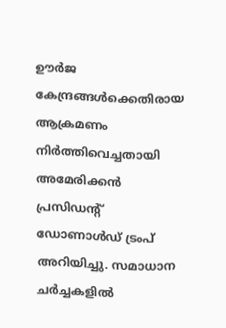ഊർജ കേന്ദ്രങ്ങൾക്കെതിരായ ആക്രമണം നിർത്തിവെച്ചതായി അമേരിക്കൻ പ്രസിഡന്റ് ഡോണാൾഡ് ട്രംപ് അറിയിച്ചു. സമാധാന ചർച്ചകളിൽ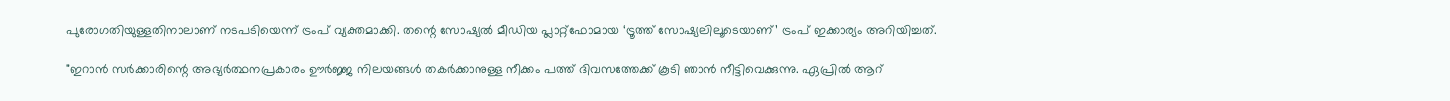പുരോഗതിയുള്ളതിനാലാണ് നടപടിയെന്ന് ട്രംപ് വ്യക്തമാക്കി. തന്റെ സോഷ്യൽ മീഡിയ പ്ലാറ്റ്‌ഫോമായ ‘ട്രൂത്ത് സോഷ്യലിലൂടെയാണ്’ ട്രംപ് ഇക്കാര്യം അറിയിച്ചത്.

"ഇറാൻ സർക്കാരിന്റെ അഭ്യർത്ഥനപ്രകാരം ഊർജ്ജ നിലയങ്ങൾ തകർക്കാനുള്ള നീക്കം പത്ത് ദിവസത്തേക്ക് കൂടി ഞാൻ നീട്ടിവെക്കുന്നു. ഏപ്രിൽ ആറ്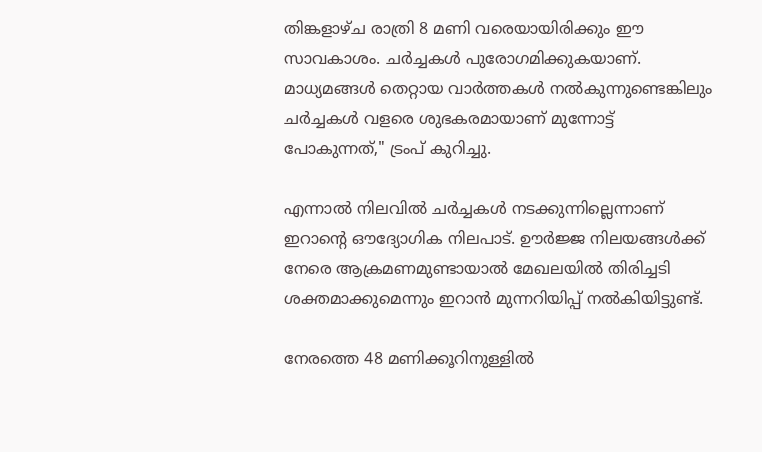തിങ്കളാഴ്ച രാത്രി 8 മണി വരെയായിരിക്കും ഈ സാവകാശം. ചർച്ചകൾ പുരോഗമിക്കുകയാണ്. മാധ്യമങ്ങൾ തെറ്റായ വാർത്തകൾ നൽകുന്നുണ്ടെങ്കിലും ചർച്ചകൾ വളരെ ശുഭകരമായാണ് മുന്നോട്ട് പോകുന്നത്," ട്രംപ് കുറിച്ചു.

എന്നാൽ നിലവിൽ ചർച്ചകൾ നടക്കുന്നില്ലെന്നാണ് ഇറാന്റെ ഔദ്യോഗിക നിലപാട്. ഊർജ്ജ നിലയങ്ങൾക്ക് നേരെ ആക്രമണമുണ്ടായാൽ മേഖലയിൽ തിരിച്ചടി ശക്തമാക്കുമെന്നും ഇറാൻ മുന്നറിയിപ്പ് നൽകിയിട്ടുണ്ട്.

നേരത്തെ 48 മണിക്കൂറിനുള്ളിൽ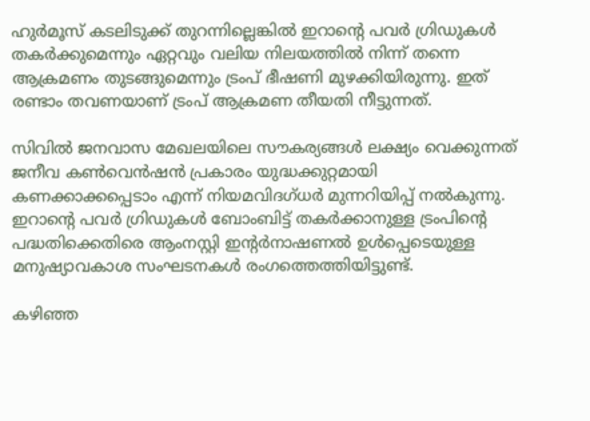ഹുർമൂസ് കടലിടുക്ക് തുറന്നില്ലെങ്കിൽ ഇറാന്റെ പവർ ഗ്രിഡുകൾ തകർക്കുമെന്നും ഏറ്റവും വലിയ നിലയത്തിൽ നിന്ന് തന്നെ ആക്രമണം തുടങ്ങുമെന്നും ട്രംപ് ഭീഷണി മുഴക്കിയിരുന്നു. ഇത് രണ്ടാം തവണയാണ് ട്രംപ് ആക്രമണ തീയതി നീട്ടുന്നത്.

സിവിൽ ജനവാസ മേഖലയിലെ സൗകര്യങ്ങൾ ലക്ഷ്യം വെക്കുന്നത് ജനീവ കൺവെൻഷൻ പ്രകാരം യുദ്ധക്കുറ്റമായി കണക്കാക്കപ്പെടാം എന്ന് നിയമവിദഗ്ധർ മുന്നറിയിപ്പ് നൽകുന്നു. ഇറാന്റെ പവർ ഗ്രിഡുകൾ ബോംബിട്ട് തകർക്കാനുള്ള ട്രംപിന്റെ പദ്ധതിക്കെതിരെ ആംനസ്റ്റി ഇന്റർനാഷണൽ ഉൾപ്പെടെയുള്ള മനുഷ്യാവകാശ സംഘടനകൾ രംഗത്തെത്തിയിട്ടുണ്ട്.

കഴിഞ്ഞ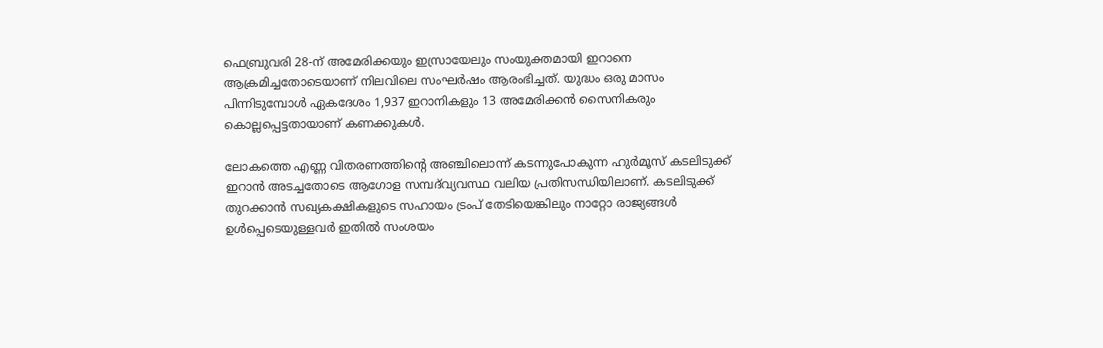ഫെബ്രുവരി 28-ന് അമേരിക്കയും ഇസ്രായേലും സംയുക്തമായി ഇറാനെ ആക്രമിച്ചതോടെയാണ് നിലവിലെ സംഘർഷം ആരംഭിച്ചത്. യുദ്ധം ഒരു മാസം പിന്നിടുമ്പോൾ ഏകദേശം 1,937 ഇറാനികളും 13 അമേരിക്കൻ സൈനികരും കൊല്ലപ്പെട്ടതായാണ് കണക്കുകൾ.

ലോകത്തെ എണ്ണ വിതരണത്തിന്റെ അഞ്ചിലൊന്ന് കടന്നുപോകുന്ന ഹുർമൂസ് കടലിടുക്ക് ഇറാൻ അടച്ചതോടെ ആഗോള സമ്പദ്‌വ്യവസ്ഥ വലിയ പ്രതിസന്ധിയിലാണ്. കടലിടുക്ക് തുറക്കാൻ സഖ്യകക്ഷികളുടെ സഹായം ട്രംപ് തേടിയെങ്കിലും നാറ്റോ രാജ്യങ്ങൾ ഉൾപ്പെടെയുള്ളവർ ഇതിൽ സംശയം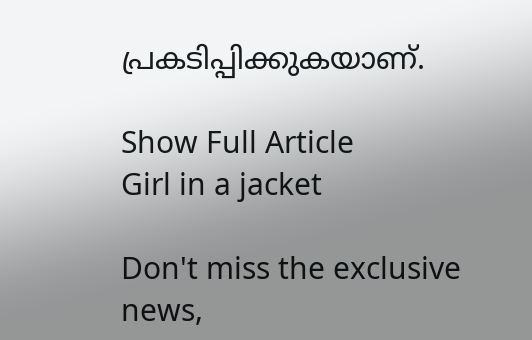പ്രകടിപ്പിക്കുകയാണ്.

Show Full Article
Girl in a jacket

Don't miss the exclusive news,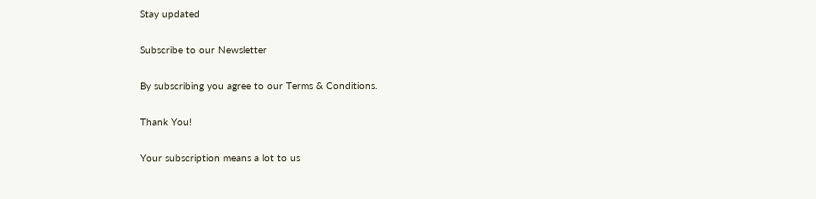Stay updated

Subscribe to our Newsletter

By subscribing you agree to our Terms & Conditions.

Thank You!

Your subscription means a lot to us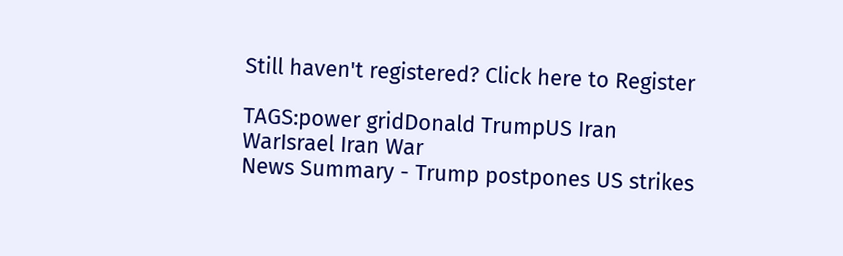Still haven't registered? Click here to Register

TAGS:power gridDonald TrumpUS Iran WarIsrael Iran War
News Summary - Trump postpones US strikes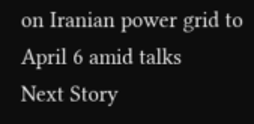on Iranian power grid to April 6 amid talks
Next Story